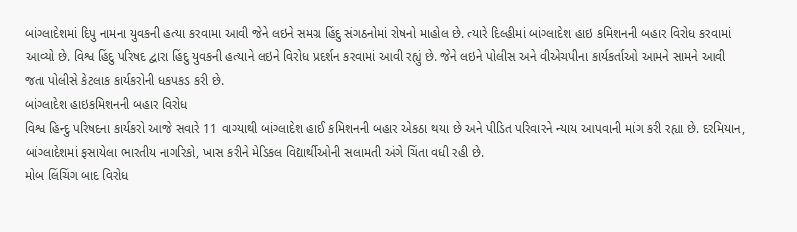બાંગ્લાદેશમાં દિપુ નામના યુવકની હત્યા કરવામા આવી જેને લઇને સમગ્ર હિંદુ સંગઠનોમાં રોષનો માહોલ છે. ત્યારે દિલ્હીમાં બાંગ્લાદેશ હાઇ કમિશનની બહાર વિરોધ કરવામાં આવ્યો છે. વિશ્વ હિંદુ પરિષદ દ્વારા હિંદુ યુવકની હત્યાને લઇને વિરોધ પ્રદર્શન કરવામાં આવી રહ્યું છે. જેને લઇને પોલીસ અને વીએચપીના કાર્યકર્તાઓ આમને સામને આવી જતા પોલીસે કેટલાક કાર્યકરોની ધકપકડ કરી છે.
બાંગ્લાદેશ હાઇકમિશનની બહાર વિરોધ
વિશ્વ હિન્દુ પરિષદના કાર્યકરો આજે સવારે 11 વાગ્યાથી બાંગ્લાદેશ હાઈ કમિશનની બહાર એકઠા થયા છે અને પીડિત પરિવારને ન્યાય આપવાની માંગ કરી રહ્યા છે. દરમિયાન, બાંગ્લાદેશમાં ફસાયેલા ભારતીય નાગરિકો, ખાસ કરીને મેડિકલ વિદ્યાર્થીઓની સલામતી અંગે ચિંતા વધી રહી છે.
મોબ લિંચિંગ બાદ વિરોધ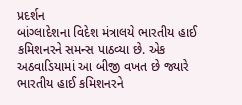પ્રદર્શન
બાંગ્લાદેશના વિદેશ મંત્રાલયે ભારતીય હાઈ કમિશનરને સમન્સ પાઠવ્યા છે. એક અઠવાડિયામાં આ બીજી વખત છે જ્યારે ભારતીય હાઈ કમિશનરને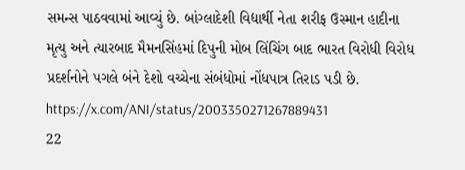સમન્સ પાઠવવામાં આવ્યું છે. બાંગ્લાદેશી વિદ્યાર્થી નેતા શરીફ ઉસ્માન હાદીના મૃત્યુ અને ત્યારબાદ મૈમનસિંહમાં દિપુની મોબ લિંચિંગ બાદ ભારત વિરોધી વિરોધ પ્રદર્શનોને પગલે બંને દેશો વચ્ચેના સંબંધોમાં નોંધપાત્ર તિરાડ પડી છે.
https://x.com/ANI/status/2003350271267889431
22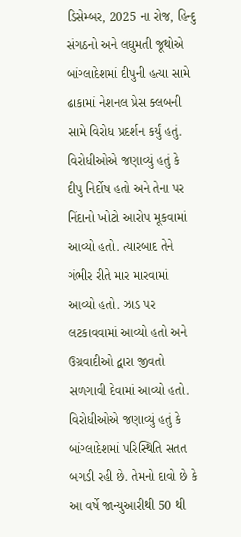ડિસેમ્બર, 2025 ના રોજ, હિન્દુ સંગઠનો અને લઘુમતી જૂથોએ બાંગ્લાદેશમાં દીપુની હત્યા સામે ઢાકામાં નેશનલ પ્રેસ ક્લબની સામે વિરોધ પ્રદર્શન કર્યું હતું. વિરોધીઓએ જણાવ્યું હતું કે દીપુ નિર્દોષ હતો અને તેના પર નિંદાનો ખોટો આરોપ મૂકવામાં આવ્યો હતો. ત્યારબાદ તેને ગંભીર રીતે માર મારવામાં આવ્યો હતો. ઝાડ પર લટકાવવામાં આવ્યો હતો અને ઉગ્રવાદીઓ દ્વારા જીવતો સળગાવી દેવામાં આવ્યો હતો. વિરોધીઓએ જણાવ્યું હતું કે બાંગ્લાદેશમાં પરિસ્થિતિ સતત બગડી રહી છે. તેમનો દાવો છે કે આ વર્ષે જાન્યુઆરીથી 50 થી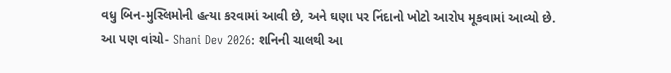વધુ બિન-મુસ્લિમોની હત્યા કરવામાં આવી છે, અને ઘણા પર નિંદાનો ખોટો આરોપ મૂકવામાં આવ્યો છે.
આ પણ વાંચો- Shani Dev 2026: શનિની ચાલથી આ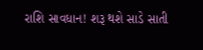રાશિ સાવધાન! શરૂ થશે સાડે સાતી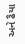અને ઢૈયા